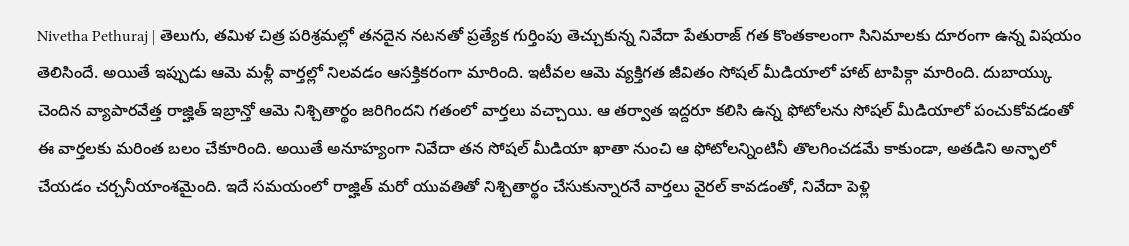Nivetha Pethuraj | తెలుగు, తమిళ చిత్ర పరిశ్రమల్లో తనదైన నటనతో ప్రత్యేక గుర్తింపు తెచ్చుకున్న నివేదా పేతురాజ్ గత కొంతకాలంగా సినిమాలకు దూరంగా ఉన్న విషయం తెలిసిందే. అయితే ఇప్పుడు ఆమె మళ్లీ వార్తల్లో నిలవడం ఆసక్తికరంగా మారింది. ఇటీవల ఆమె వ్యక్తిగత జీవితం సోషల్ మీడియాలో హాట్ టాపిక్గా మారింది. దుబాయ్కు చెందిన వ్యాపారవేత్త రాజ్హిత్ ఇబ్రాన్తో ఆమె నిశ్చితార్థం జరిగిందని గతంలో వార్తలు వచ్చాయి. ఆ తర్వాత ఇద్దరూ కలిసి ఉన్న ఫోటోలను సోషల్ మీడియాలో పంచుకోవడంతో ఈ వార్తలకు మరింత బలం చేకూరింది. అయితే అనూహ్యంగా నివేదా తన సోషల్ మీడియా ఖాతా నుంచి ఆ ఫోటోలన్నింటినీ తొలగించడమే కాకుండా, అతడిని అన్ఫాలో చేయడం చర్చనీయాంశమైంది. ఇదే సమయంలో రాజ్హిత్ మరో యువతితో నిశ్చితార్థం చేసుకున్నారనే వార్తలు వైరల్ కావడంతో, నివేదా పెళ్లి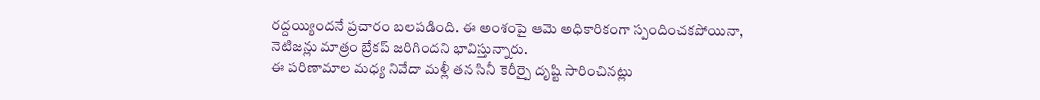రద్దయ్యిందనే ప్రచారం బలపడింది. ఈ అంశంపై ఆమె అధికారికంగా స్పందించకపోయినా, నెటిజన్లు మాత్రం బ్రేకప్ జరిగిందని భావిస్తున్నారు.
ఈ పరిణామాల మధ్య నివేదా మళ్లీ తన సినీ కెరీర్పై దృష్టి సారించినట్లు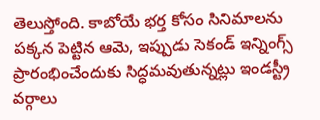తెలుస్తోంది. కాబోయే భర్త కోసం సినిమాలను పక్కన పెట్టిన ఆమె, ఇప్పుడు సెకండ్ ఇన్నింగ్స్ ప్రారంభించేందుకు సిద్ధమవుతున్నట్లు ఇండస్ట్రీ వర్గాలు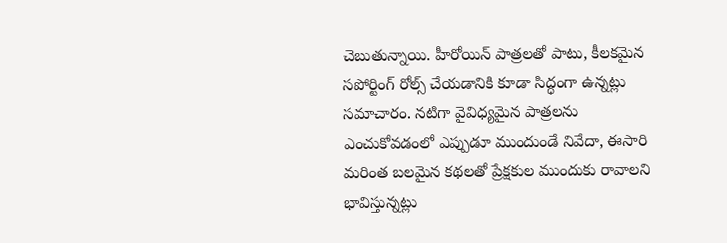చెబుతున్నాయి. హీరోయిన్ పాత్రలతో పాటు, కీలకమైన సపోర్టింగ్ రోల్స్ చేయడానికి కూడా సిద్ధంగా ఉన్నట్లు సమాచారం. నటిగా వైవిధ్యమైన పాత్రలను ఎంచుకోవడంలో ఎప్పుడూ ముందుండే నివేదా, ఈసారి మరింత బలమైన కథలతో ప్రేక్షకుల ముందుకు రావాలని భావిస్తున్నట్లు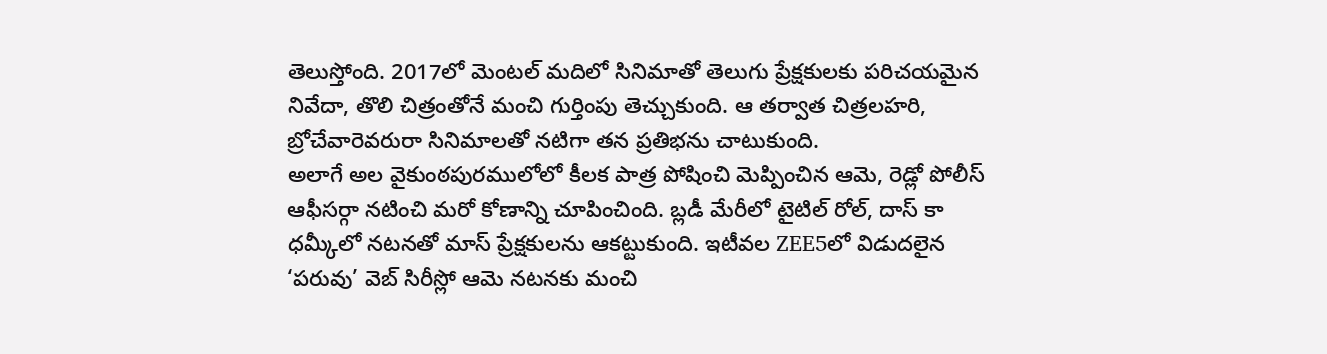తెలుస్తోంది. 2017లో మెంటల్ మదిలో సినిమాతో తెలుగు ప్రేక్షకులకు పరిచయమైన నివేదా, తొలి చిత్రంతోనే మంచి గుర్తింపు తెచ్చుకుంది. ఆ తర్వాత చిత్రలహరి, బ్రోచేవారెవరురా సినిమాలతో నటిగా తన ప్రతిభను చాటుకుంది.
అలాగే అల వైకుంఠపురములోలో కీలక పాత్ర పోషించి మెప్పించిన ఆమె, రెడ్లో పోలీస్ ఆఫీసర్గా నటించి మరో కోణాన్ని చూపించింది. బ్లడీ మేరీలో టైటిల్ రోల్, దాస్ కా ధమ్కీలో నటనతో మాస్ ప్రేక్షకులను ఆకట్టుకుంది. ఇటీవల ZEE5లో విడుదలైన ‘పరువు’ వెబ్ సిరీస్లో ఆమె నటనకు మంచి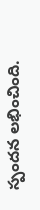స్పందన లభించింది.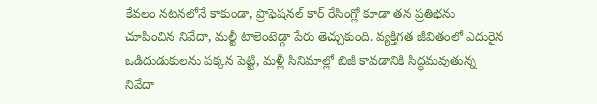కేవలం నటనలోనే కాకుండా, ప్రొఫెషనల్ కార్ రేసింగ్లో కూడా తన ప్రతిభను చూపించిన నివేదా, మల్టీ టాలెంటెడ్గా పేరు తెచ్చుకుంది. వ్యక్తిగత జీవితంలో ఎదురైన ఒడిదుడుకులను పక్కన పెట్టి, మళ్లీ సినిమాల్లో బిజీ కావడానికి సిద్ధమవుతున్న నివేదా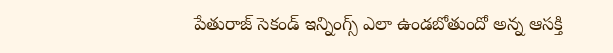పేతురాజ్ సెకండ్ ఇన్నింగ్స్ ఎలా ఉండబోతుందో అన్న ఆసక్తి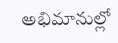అభిమానుల్లో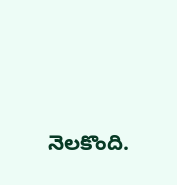నెలకొంది.